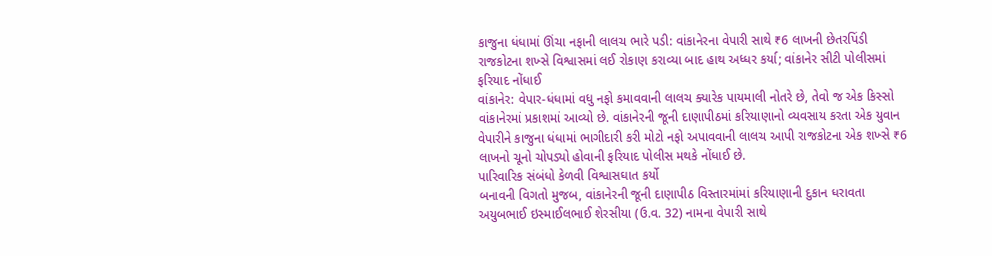કાજુના ધંધામાં ઊંચા નફાની લાલચ ભારે પડી: વાંકાનેરના વેપારી સાથે ₹6 લાખની છેતરપિંડી
રાજકોટના શખ્સે વિશ્વાસમાં લઈ રોકાણ કરાવ્યા બાદ હાથ અધ્ધર કર્યા; વાંકાનેર સીટી પોલીસમાં ફરિયાદ નોંધાઈ
વાંકાનેર: વેપાર-ધંધામાં વધુ નફો કમાવવાની લાલચ ક્યારેક પાયમાલી નોતરે છે, તેવો જ એક કિસ્સો વાંકાનેરમાં પ્રકાશમાં આવ્યો છે. વાંકાનેરની જૂની દાણાપીઠમાં કરિયાણાનો વ્યવસાય કરતા એક યુવાન વેપારીને કાજુના ધંધામાં ભાગીદારી કરી મોટો નફો અપાવવાની લાલચ આપી રાજકોટના એક શખ્સે ₹6 લાખનો ચૂનો ચોપડ્યો હોવાની ફરિયાદ પોલીસ મથકે નોંધાઈ છે.
પારિવારિક સંબંધો કેળવી વિશ્વાસઘાત કર્યો
બનાવની વિગતો મુજબ, વાંકાનેરની જૂની દાણાપીઠ વિસ્તારમાંમાં કરિયાણાની દુકાન ધરાવતા અયુબભાઈ ઇસ્માઈલભાઈ શેરસીયા (ઉ.વ. 32) નામના વેપારી સાથે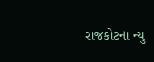રાજકોટના ન્યુ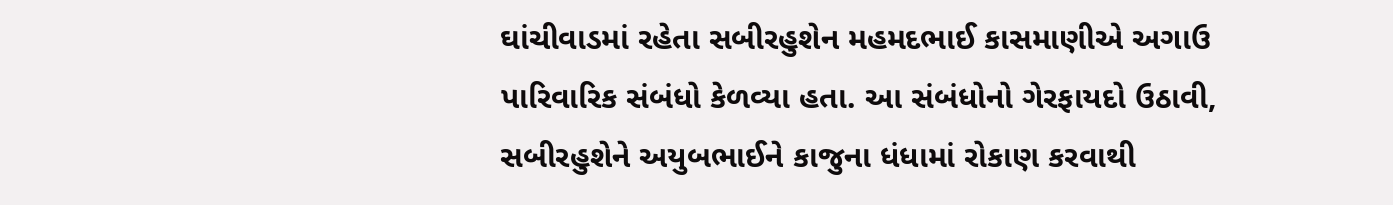ઘાંચીવાડમાં રહેતા સબીરહુશેન મહમદભાઈ કાસમાણીએ અગાઉ પારિવારિક સંબંધો કેળવ્યા હતા. આ સંબંધોનો ગેરફાયદો ઉઠાવી, સબીરહુશેને અયુબભાઈને કાજુના ધંધામાં રોકાણ કરવાથી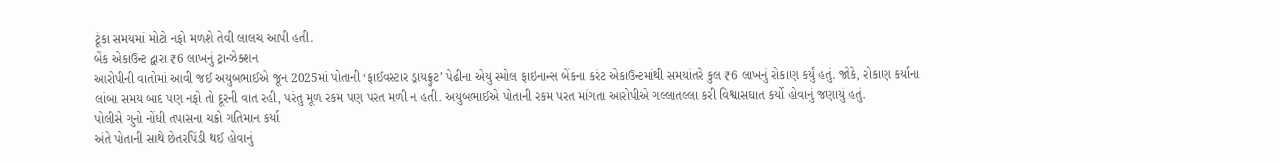ટૂંકા સમયમાં મોટો નફો મળશે તેવી લાલચ આપી હતી.
બેંક એકાઉન્ટ દ્વારા ₹6 લાખનું ટ્રાન્ઝેક્શન
આરોપીની વાતોમાં આવી જઈ અયુબભાઈએ જૂન 2025માં પોતાની ‘ફાઈવસ્ટાર ડ્રાયફ્રુટ’ પેઢીના એયુ સ્મોલ ફાઇનાન્સ બેંકના કરંટ એકાઉન્ટમાંથી સમયાંતરે કુલ ₹6 લાખનું રોકાણ કર્યું હતું. જોકે, રોકાણ કર્યાના લાંબા સમય બાદ પણ નફો તો દૂરની વાત રહી, પરંતુ મૂળ રકમ પણ પરત મળી ન હતી. અયુબભાઈએ પોતાની રકમ પરત માંગતા આરોપીએ ગલ્લાતલ્લા કરી વિશ્વાસઘાત કર્યો હોવાનું જણાયું હતું.
પોલીસે ગુનો નોંધી તપાસના ચક્રો ગતિમાન કર્યા
અંતે પોતાની સાથે છેતરપિંડી થઈ હોવાનું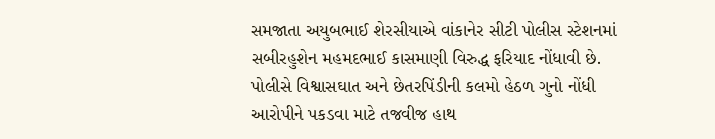સમજાતા અયુબભાઈ શેરસીયાએ વાંકાનેર સીટી પોલીસ સ્ટેશનમાં સબીરહુશેન મહમદભાઈ કાસમાણી વિરુદ્ધ ફરિયાદ નોંધાવી છે. પોલીસે વિશ્વાસઘાત અને છેતરપિંડીની કલમો હેઠળ ગુનો નોંધી આરોપીને પકડવા માટે તજવીજ હાથ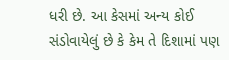ધરી છે. આ કેસમાં અન્ય કોઈ સંડોવાયેલું છે કે કેમ તે દિશામાં પણ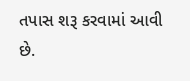તપાસ શરૂ કરવામાં આવી છે.